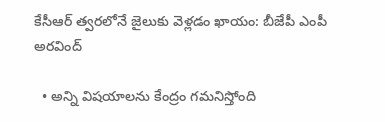కేసీఆర్ త్వరలోనే జైలుకు వెళ్లడం ఖాయం: బీజేపీ ఎంపీ అరవింద్

  • అన్ని విషయాలను కేంద్రం గమనిస్తోంది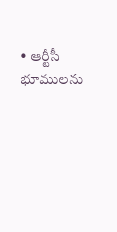• ఆర్టీసీ భూములను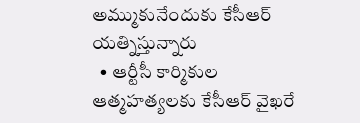అమ్ముకునేందుకు కేసీఆర్ యత్నిస్తున్నారు
  • ఆర్టీసీ కార్మికుల ఆత్మహత్యలకు కేసీఆర్ వైఖరే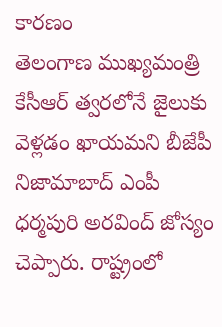కారణం
తెలంగాణ ముఖ్యమంత్రి కేసీఆర్ త్వరలోనే జైలుకు వెళ్లడం ఖాయమని బీజేపీ నిజామాబాద్ ఎంపీ ధర్మపురి అరవింద్ జోస్యం చెప్పారు. రాష్ట్రంలో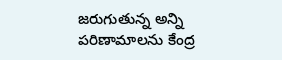జరుగుతున్న అన్ని పరిణామాలను కేంద్ర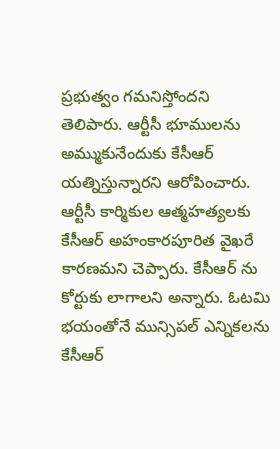ప్రభుత్వం గమనిస్తోందని తెలిపారు. ఆర్టీసీ భూములను అమ్ముకునేందుకు కేసీఆర్ యత్నిస్తున్నారని ఆరోపించారు. ఆర్టీసీ కార్మికుల ఆత్మహత్యలకు కేసీఆర్ అహంకారపూరిత వైఖరే కారణమని చెప్పారు. కేసీఆర్ ను కోర్టుకు లాగాలని అన్నారు. ఓటమి భయంతోనే మున్సిపల్ ఎన్నికలను కేసీఆర్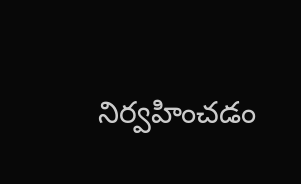నిర్వహించడం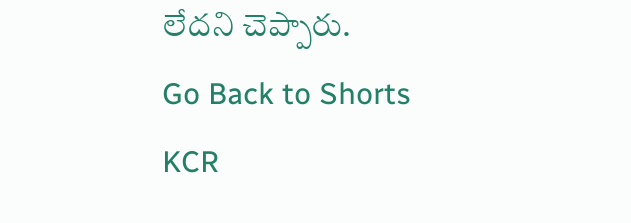లేదని చెప్పారు.
Go Back to Shorts
KCR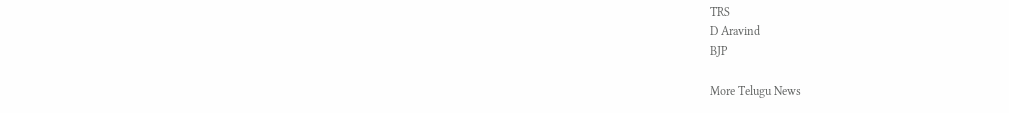TRS
D Aravind
BJP

More Telugu News